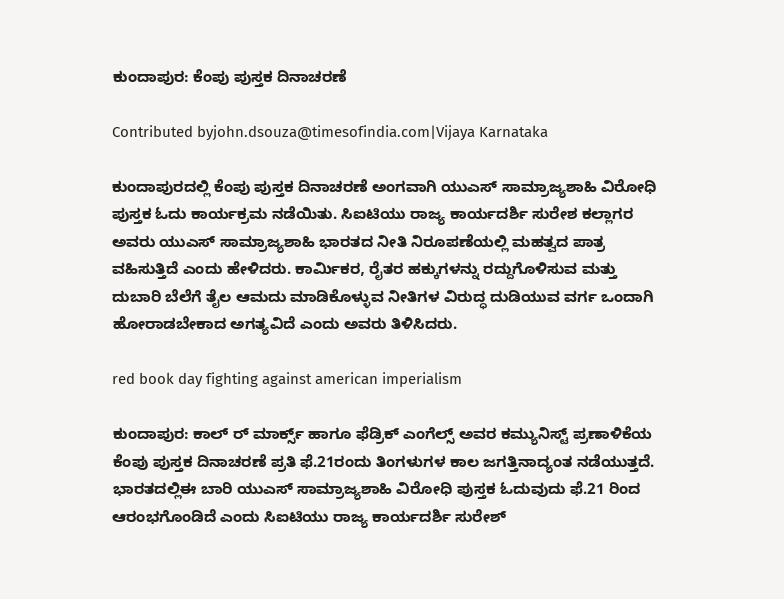ಕುಂದಾಪುರ: ಕೆಂಪು ಪುಸ್ತಕ ದಿನಾಚರಣೆ

Contributed byjohn.dsouza@timesofindia.com|Vijaya Karnataka

ಕುಂದಾಪುರದಲ್ಲಿ ಕೆಂಪು ಪುಸ್ತಕ ದಿನಾಚರಣೆ ಅಂಗವಾಗಿ ಯುಎಸ್ ಸಾಮ್ರಾಜ್ಯಶಾಹಿ ವಿರೋಧಿ ಪುಸ್ತಕ ಓದು ಕಾರ್ಯಕ್ರಮ ನಡೆಯಿತು. ಸಿಐಟಿಯು ರಾಜ್ಯ ಕಾರ್ಯದರ್ಶಿ ಸುರೇಶ ಕಲ್ಲಾಗರ ಅವರು ಯುಎಸ್ ಸಾಮ್ರಾಜ್ಯಶಾಹಿ ಭಾರತದ ನೀತಿ ನಿರೂಪಣೆಯಲ್ಲಿ ಮಹತ್ವದ ಪಾತ್ರ ವಹಿಸುತ್ತಿದೆ ಎಂದು ಹೇಳಿದರು. ಕಾರ್ಮಿಕರ, ರೈತರ ಹಕ್ಕುಗಳನ್ನು ರದ್ದುಗೊಳಿಸುವ ಮತ್ತು ದುಬಾರಿ ಬೆಲೆಗೆ ತೈಲ ಆಮದು ಮಾಡಿಕೊಳ್ಳುವ ನೀತಿಗಳ ವಿರುದ್ಧ ದುಡಿಯುವ ವರ್ಗ ಒಂದಾಗಿ ಹೋರಾಡಬೇಕಾದ ಅಗತ್ಯವಿದೆ ಎಂದು ಅವರು ತಿಳಿಸಿದರು.

red book day fighting against american imperialism

ಕುಂದಾಪುರ: ಕಾಲ್ ರ್ ಮಾರ್ಕ್ಸ್ ಹಾಗೂ ಫೆಡ್ರಿಕ್ ಎಂಗೆಲ್ಸ್ ಅವರ ಕಮ್ಯುನಿಸ್ಟ್ ಪ್ರಣಾಳಿಕೆಯ ಕೆಂಪು ಪುಸ್ತಕ ದಿನಾಚರಣೆ ಪ್ರತಿ ಫೆ.21ರಂದು ತಿಂಗಳುಗಳ ಕಾಲ ಜಗತ್ತಿನಾದ್ಯಂತ ನಡೆಯುತ್ತದೆ. ಭಾರತದಲ್ಲಿಈ ಬಾರಿ ಯುಎಸ್ ಸಾಮ್ರಾಜ್ಯಶಾಹಿ ವಿರೋಧಿ ಪುಸ್ತಕ ಓದುವುದು ಫೆ.21 ರಿಂದ ಆರಂಭಗೊಂಡಿದೆ ಎಂದು ಸಿಐಟಿಯು ರಾಜ್ಯ ಕಾರ್ಯದರ್ಶಿ ಸುರೇಶ್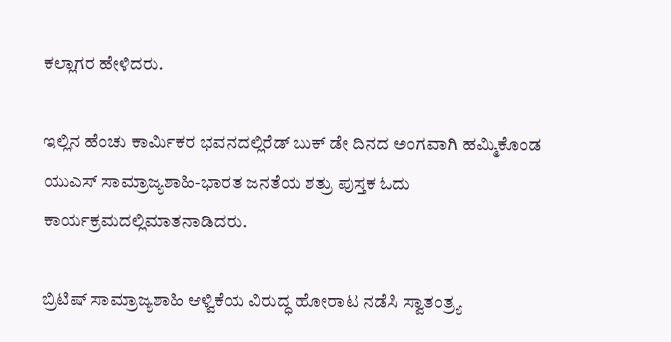ಕಲ್ಲಾಗರ ಹೇಳಿದರು.

ಇಲ್ಲಿನ ಹೆಂಚು ಕಾರ್ಮಿಕರ ಭವನದಲ್ಲಿರೆಡ್ ಬುಕ್ ಡೇ ದಿನದ ಅಂಗವಾಗಿ ಹಮ್ಮಿಕೊಂಡ ಯುಎಸ್ ಸಾಮ್ರಾಜ್ಯಶಾಹಿ-ಭಾರತ ಜನತೆಯ ಶತ್ರು ಪುಸ್ತಕ ಓದು ಕಾರ್ಯಕ್ರಮದಲ್ಲಿಮಾತನಾಡಿದರು.

ಬ್ರಿಟಿಷ್ ಸಾಮ್ರಾಜ್ಯಶಾಹಿ ಆಳ್ವಿಕೆಯ ವಿರುದ್ಧ ಹೋರಾಟ ನಡೆಸಿ ಸ್ವಾತಂತ್ರ್ಯ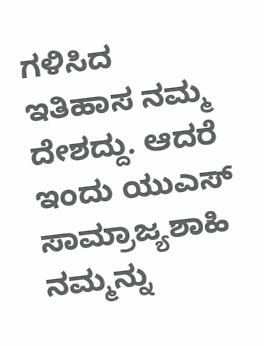ಗಳಿಸಿದ ಇತಿಹಾಸ ನಮ್ಮ ದೇಶದ್ದು. ಆದರೆ ಇಂದು ಯುಎಸ್ ಸಾಮ್ರಾಜ್ಯಶಾಹಿ ನಮ್ಮನ್ನು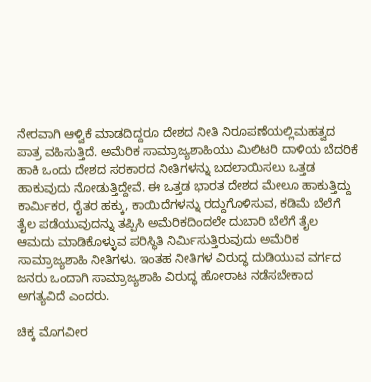ನೇರವಾಗಿ ಆಳ್ವಿಕೆ ಮಾಡದಿದ್ದರೂ ದೇಶದ ನೀತಿ ನಿರೂಪಣೆಯಲ್ಲಿಮಹತ್ವದ ಪಾತ್ರ ವಹಿಸುತ್ತಿದೆ. ಅಮೆರಿಕ ಸಾಮ್ರಾಜ್ಯಶಾಹಿಯು ಮಿಲಿಟರಿ ದಾಳಿಯ ಬೆದರಿಕೆ ಹಾಕಿ ಒಂದು ದೇಶದ ಸರಕಾರದ ನೀತಿಗಳನ್ನು ಬದಲಾಯಿಸಲು ಒತ್ತಡ ಹಾಕುವುದು ನೋಡುತ್ತಿದ್ದೇವೆ. ಈ ಒತ್ತಡ ಭಾರತ ದೇಶದ ಮೇಲೂ ಹಾಕುತ್ತಿದ್ದು ಕಾರ್ಮಿಕರ, ರೈತರ ಹಕ್ಕು, ಕಾಯಿದೆಗಳನ್ನು ರದ್ದುಗೊಳಿಸುವ, ಕಡಿಮೆ ಬೆಲೆಗೆ ತೈಲ ಪಡೆಯುವುದನ್ನು ತಪ್ಪಿಸಿ ಅಮೆರಿಕದಿಂದಲೇ ದುಬಾರಿ ಬೆಲೆಗೆ ತೈಲ ಆಮದು ಮಾಡಿಕೊಳ್ಳುವ ಪರಿಸ್ಥಿತಿ ನಿರ್ಮಿಸುತ್ತಿರುವುದು ಅಮೆರಿಕ ಸಾಮ್ರಾಜ್ಯಶಾಹಿ ನೀತಿಗಳು. ಇಂತಹ ನೀತಿಗಳ ವಿರುದ್ಧ ದುಡಿಯುವ ವರ್ಗದ ಜನರು ಒಂದಾಗಿ ಸಾಮ್ರಾಜ್ಯಶಾಹಿ ವಿರುದ್ಧ ಹೋರಾಟ ನಡೆಸಬೇಕಾದ ಅಗತ್ಯವಿದೆ ಎಂದರು.

ಚಿಕ್ಕ ಮೊಗವೀರ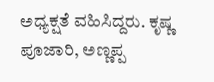ಅಧ್ಯಕ್ಷತೆ ವಹಿಸಿದ್ದರು. ಕೃಷ್ಣ ಪೂಜಾರಿ, ಅಣ್ಣಪ್ಪ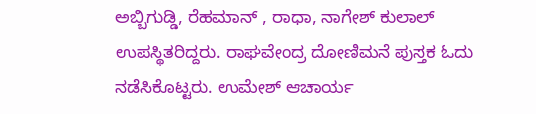ಅಬ್ಬಿಗುಡ್ಡಿ, ರೆಹಮಾನ್ , ರಾಧಾ, ನಾಗೇಶ್ ಕುಲಾಲ್ ಉಪಸ್ಥಿತರಿದ್ದರು. ರಾಘವೇಂದ್ರ ದೋಣಿಮನೆ ಪುಸ್ತಕ ಓದು ನಡೆಸಿಕೊಟ್ಟರು. ಉಮೇಶ್ ಆಚಾರ್ಯ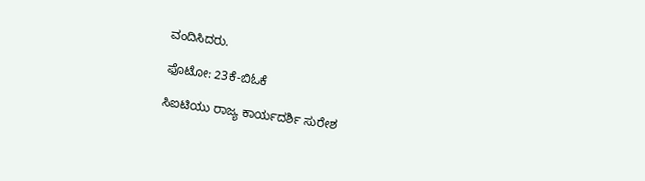ವಂದಿಸಿದರು.

ಫೊಟೋ: 23ಕೆ-ಬಿಓಕೆ

ಸಿಐಟಿಯು ರಾಜ್ಯ ಕಾರ್ಯದರ್ಶಿ ಸುರೇಶ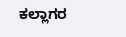ಕಲ್ಲಾಗರ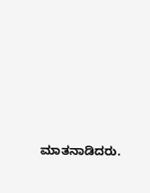ಮಾತನಾಡಿದರು.